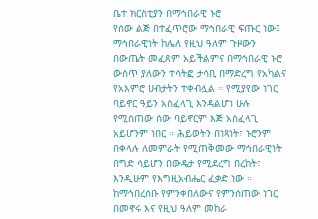ቤተ ክርስቲያን በማኅበራዊ ኑሮ
የሰው ልጅ በተፈጥሮው ማኅበራዊ ፍጡር ነው፤ ማኅበራዊነት ከሌለ የዚህ ዓለም ጉዞውን በውጤት መፈጸም አይችልምና በማኅበራዊ ኑሮ ውስጥ ያለውን ተሳትፎ ታሳቢ በማድረግ የአካልና የአእምሮ ሀብታትን ተቀብሏል ። የሚያየው ነገር ባይኖር ዓይን አስፈላጊ እንዳልሆነ ሁሉ የሚሰጠው ሰው ባይኖርም እጅ አስፈላጊ አይሆንም ነበር ። ሕይወትን በነጻነት፣ ኑሮንም በቀላሉ ለመምራት የሚጠቅመው ማኅበራዊነት በግድ ሳይሆን በውዴታ የሚደረግ በረከት፣ እንዲሁም የእግዚአብሔር ፈቃድ ነው ።
ከማኅበረሰቡ የምንቀበለውና የምንሰጠው ነገር በመኖሩ እና የዚህ ዓለም መከራ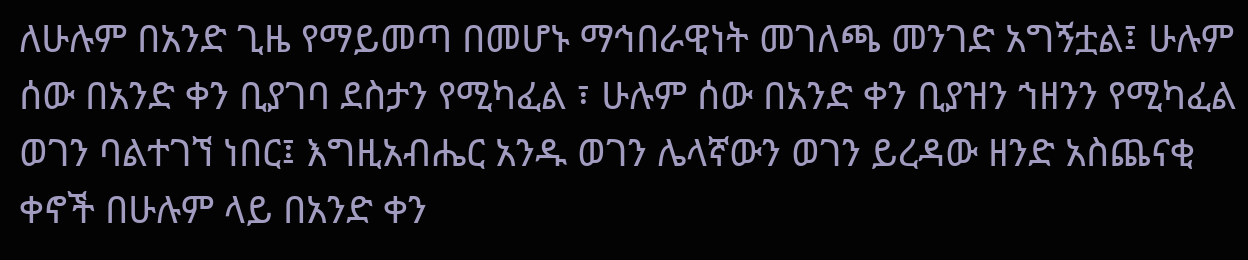ለሁሉም በአንድ ጊዜ የማይመጣ በመሆኑ ማኅበራዊነት መገለጫ መንገድ አግኝቷል፤ ሁሉም ሰው በአንድ ቀን ቢያገባ ደስታን የሚካፈል ፣ ሁሉም ሰው በአንድ ቀን ቢያዝን ኀዘንን የሚካፈል ወገን ባልተገኘ ነበር፤ እግዚአብሔር አንዱ ወገን ሌላኛውን ወገን ይረዳው ዘንድ አስጨናቂ ቀኖች በሁሉም ላይ በአንድ ቀን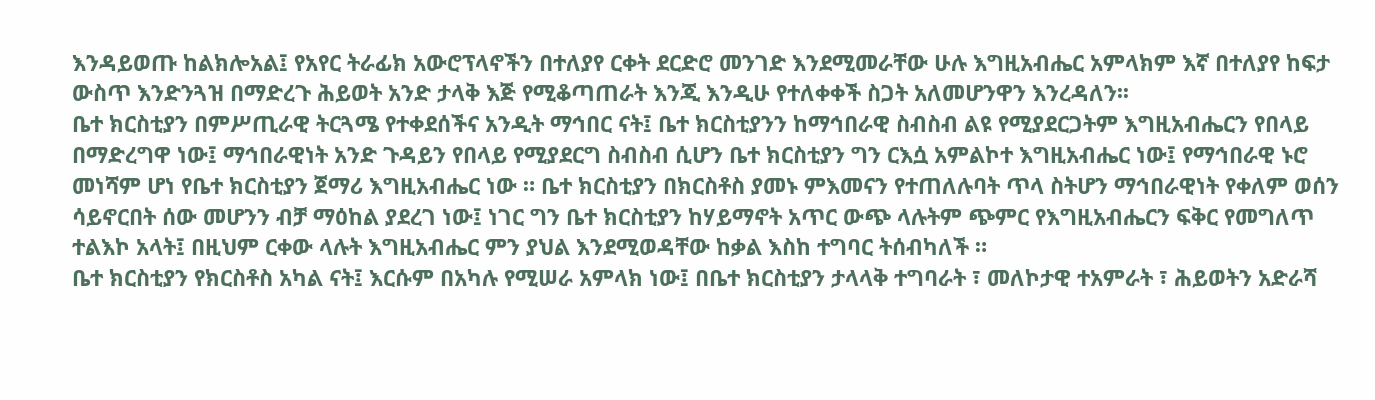እንዳይወጡ ከልክሎአል፤ የአየር ትራፊክ አውሮፕላኖችን በተለያየ ርቀት ደርድሮ መንገድ እንደሚመራቸው ሁሉ እግዚአብሔር አምላክም እኛ በተለያየ ከፍታ ውስጥ እንድንጓዝ በማድረጉ ሕይወት አንድ ታላቅ እጅ የሚቆጣጠራት እንጂ እንዲሁ የተለቀቀች ስጋት አለመሆንዋን እንረዳለን፡፡
ቤተ ክርስቲያን በምሥጢራዊ ትርጓሜ የተቀደሰችና አንዲት ማኅበር ናት፤ ቤተ ክርስቲያንን ከማኅበራዊ ስብስብ ልዩ የሚያደርጋትም እግዚአብሔርን የበላይ በማድረግዋ ነው፤ ማኅበራዊነት አንድ ጉዳይን የበላይ የሚያደርግ ስብስብ ሲሆን ቤተ ክርስቲያን ግን ርእሷ አምልኮተ እግዚአብሔር ነው፤ የማኅበራዊ ኑሮ መነሻም ሆነ የቤተ ክርስቲያን ጀማሪ እግዚአብሔር ነው ። ቤተ ክርስቲያን በክርስቶስ ያመኑ ምእመናን የተጠለሉባት ጥላ ስትሆን ማኅበራዊነት የቀለም ወሰን ሳይኖርበት ሰው መሆንን ብቻ ማዕከል ያደረገ ነው፤ ነገር ግን ቤተ ክርስቲያን ከሃይማኖት አጥር ውጭ ላሉትም ጭምር የእግዚአብሔርን ፍቅር የመግለጥ ተልእኮ አላት፤ በዚህም ርቀው ላሉት እግዚአብሔር ምን ያህል እንደሚወዳቸው ከቃል እስከ ተግባር ትሰብካለች ።
ቤተ ክርስቲያን የክርስቶስ አካል ናት፤ እርሱም በአካሉ የሚሠራ አምላክ ነው፤ በቤተ ክርስቲያን ታላላቅ ተግባራት ፣ መለኮታዊ ተአምራት ፣ ሕይወትን አድራሻ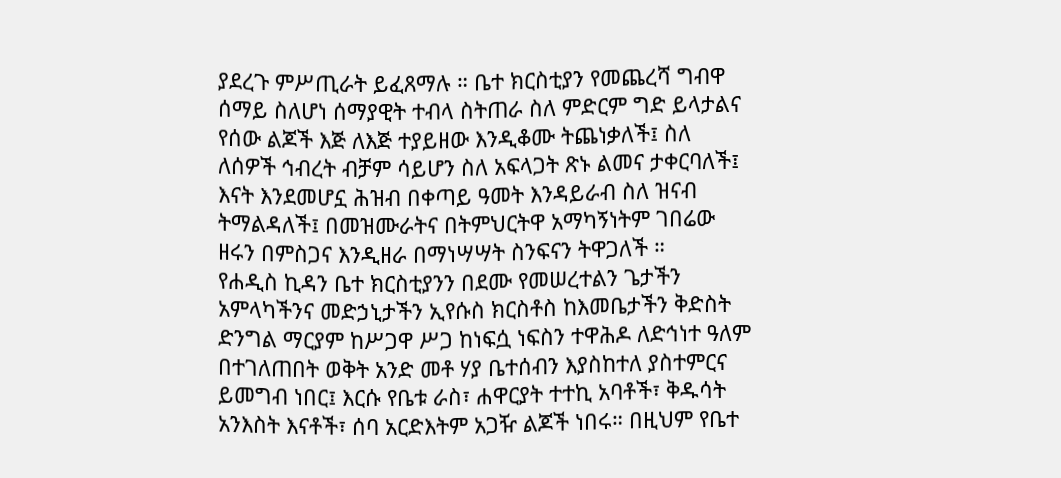ያደረጉ ምሥጢራት ይፈጸማሉ ። ቤተ ክርስቲያን የመጨረሻ ግብዋ ሰማይ ስለሆነ ሰማያዊት ተብላ ስትጠራ ስለ ምድርም ግድ ይላታልና የሰው ልጆች እጅ ለእጅ ተያይዘው እንዲቆሙ ትጨነቃለች፤ ስለ ለሰዎች ኅብረት ብቻም ሳይሆን ስለ አፍላጋት ጽኑ ልመና ታቀርባለች፤ እናት እንደመሆኗ ሕዝብ በቀጣይ ዓመት እንዳይራብ ስለ ዝናብ ትማልዳለች፤ በመዝሙራትና በትምህርትዋ አማካኝነትም ገበሬው ዘሩን በምስጋና እንዲዘራ በማነሣሣት ስንፍናን ትዋጋለች ።
የሐዲስ ኪዳን ቤተ ክርስቲያንን በደሙ የመሠረተልን ጌታችን አምላካችንና መድኃኒታችን ኢየሱስ ክርስቶስ ከእመቤታችን ቅድስት ድንግል ማርያም ከሥጋዋ ሥጋ ከነፍሷ ነፍስን ተዋሕዶ ለድኅነተ ዓለም በተገለጠበት ወቅት አንድ መቶ ሃያ ቤተሰብን እያስከተለ ያስተምርና ይመግብ ነበር፤ እርሱ የቤቱ ራስ፣ ሐዋርያት ተተኪ አባቶች፣ ቅዱሳት አንእስት እናቶች፣ ሰባ አርድእትም አጋዥ ልጆች ነበሩ። በዚህም የቤተ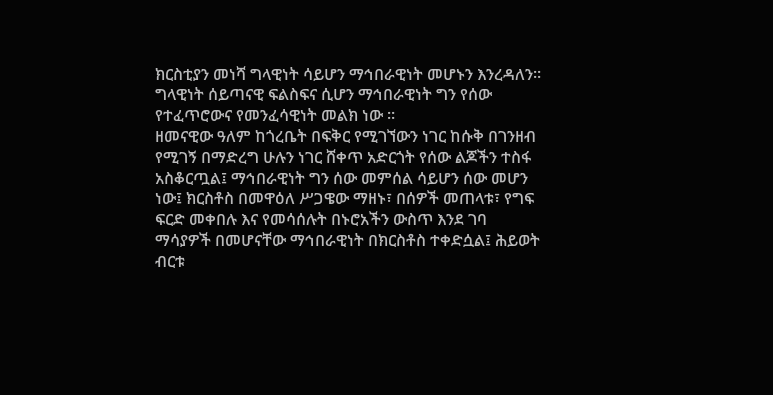ክርስቲያን መነሻ ግላዊነት ሳይሆን ማኅበራዊነት መሆኑን እንረዳለን፡፡ ግላዊነት ሰይጣናዊ ፍልስፍና ሲሆን ማኅበራዊነት ግን የሰው የተፈጥሮውና የመንፈሳዊነት መልክ ነው ።
ዘመናዊው ዓለም ከጎረቤት በፍቅር የሚገኘውን ነገር ከሱቅ በገንዘብ የሚገኝ በማድረግ ሁሉን ነገር ሸቀጥ አድርጎት የሰው ልጆችን ተስፋ አስቆርጧል፤ ማኅበራዊነት ግን ሰው መምሰል ሳይሆን ሰው መሆን ነው፤ ክርስቶስ በመዋዕለ ሥጋዌው ማዘኑ፣ በሰዎች መጠላቱ፣ የግፍ ፍርድ መቀበሉ እና የመሳሰሉት በኑሮአችን ውስጥ እንደ ገባ ማሳያዎች በመሆናቸው ማኅበራዊነት በክርስቶስ ተቀድሷል፤ ሕይወት ብርቱ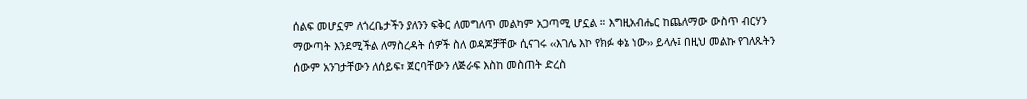ሰልፍ መሆኗም ለጎረቤታችን ያለንን ፍቅር ለመግለጥ መልካም አጋጣሚ ሆኗል ። እግዚአብሔር ከጨለማው ውስጥ ብርሃን ማውጣት እንደሚችል ለማስረዳት ሰዎች ስለ ወዳጆቻቸው ሲናገሩ ‹‹እገሌ እኮ የክፉ ቀኔ ነው›› ይላሉ፤ በዚህ መልኩ የገለጹትን ሰውም አንገታቸውን ለሰይፍ፣ ጀርባቸውን ለጅራፍ እስከ መስጠት ድረስ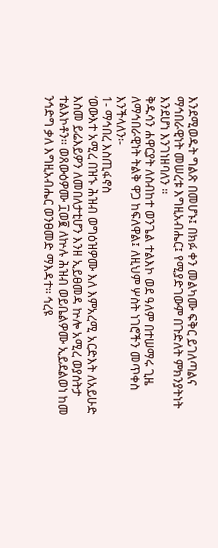እንደሚወዱት ግልጽ በመሆኑ፤ በክፉ ቀን መልካሙ ፍቅር ይገለጣልና ማኅበራዊነት መሠረቱ እግዚአብሔር፤ የሚያድገውም በጉድለት ምክንያትነት እንደሆነ እንገነዘባለን ።
ቅዱሳን ሐዋርያት ለስብከተ ወንጌል ተልእኮ ወደ ዓለም በተሠማሩ ጊዜ ለማኅበራዊነት ትልቅ ዋጋ ከፍለዋል፤ ለዚህም ሦስት ነገሮችን መጥቀስ እንችላለን፡-
1- ማኅበረ እስጢፋኖስ
‘ወውእተ አሚረ በዝኁ ሕዝብ ወግዕዝዎሙ እለ እምአረሚ አርድእት ለአይሁድ እስመ ይሬእይዎን ለመበለታቲሆን እንዘ ኢይፀመዳ ኵሎ አሚረ ወያሰትታ ተልእኮቶን፡፡ ወጸውዕዎሙ ፲ወ፪ ለኵሉ ሕዝብ ወይቤልዎሙ ኢይደልወነ ከመ ንኅድግ ቃለ እግዚአብሔር ወንፀመድ ማእዳተ፡፡ ኅረዩ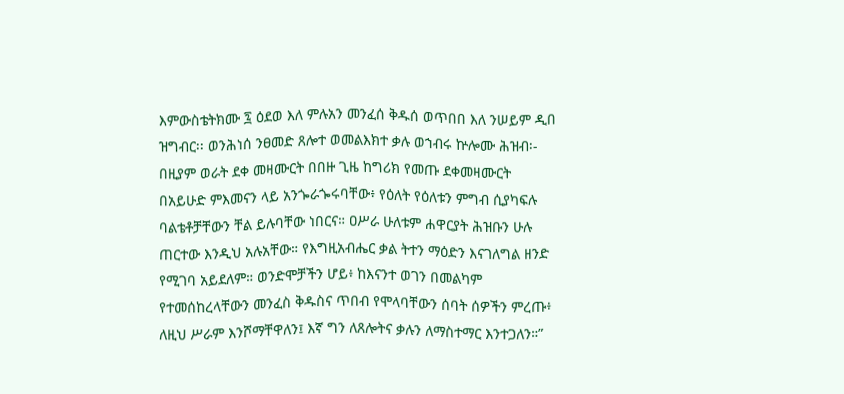እምውስቴትክሙ ፯ ዕደወ እለ ምሉአን መንፈሰ ቅዱሰ ወጥበበ እለ ንሠይም ዲበ ዝግብር፡፡ ወንሕነሰ ንፀመድ ጸሎተ ወመልእክተ ቃሉ ወኀብሩ ኵሎሙ ሕዝብ፡-
በዚያም ወራት ደቀ መዛሙርት በበዙ ጊዜ ከግሪክ የመጡ ደቀመዛሙርት በአይሁድ ምእመናን ላይ አንጐራጐሩባቸው፥ የዕለት የዕለቱን ምግብ ሲያካፍሉ ባልቴቶቻቸውን ቸል ይሉባቸው ነበርና። ዐሥራ ሁለቱም ሐዋርያት ሕዝቡን ሁሉ ጠርተው እንዲህ አሉአቸው። የእግዚአብሔር ቃል ትተን ማዕድን እናገለግል ዘንድ የሚገባ አይደለም። ወንድሞቻችን ሆይ፥ ከእናንተ ወገን በመልካም የተመሰከረላቸውን መንፈስ ቅዱስና ጥበብ የሞላባቸውን ሰባት ሰዎችን ምረጡ፥ ለዚህ ሥራም እንሾማቸዋለን፤ እኛ ግን ለጸሎትና ቃሉን ለማስተማር እንተጋለን።”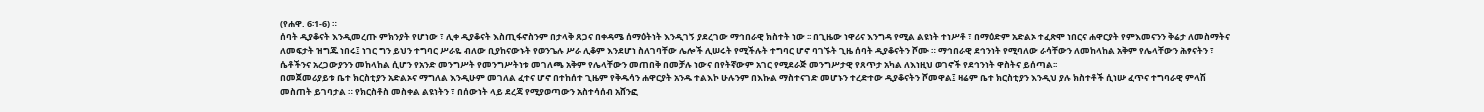(የሐዋ. 6፡1-6) ።
ሰባት ዲያቆናት እንዲመረጡ ምክንያት የሆነው ፣ ሊቀ ዲያቆናት እስጢፋኖስንም በታላቅ ጸጋና በቀዳሜ ሰማዕትነት እንዲገኝ ያደረገው ማኅበራዊ ክስተት ነው ፡፡ በጊዜው ነዋሪና እንግዳ የሚል ልዩነት ተነሥቶ ፣ በማዕድም አድልኦ ተፈጽሞ ነበርና ሐዋርያት የምእመናንን ቅሬታ ለመስማትና ለመፍታት ዝግጁ ነበሩ፤ ነገር ግን ይህን ተግባር ሥራዬ ብለው ቢያከናውኑት የወንጌሉ ሥራ ሊቆም እንደሆነ ስለገባቸው ሌሎች ሊሠሩት የሚችሉት ተግባር ሆኖ ባገኙት ጊዜ ሰባት ዲያቆናትን ሾሙ ። ማኅበራዊ ደኅንነት የሚባለው ራሳቸውን ለመከላከል አቅም የሌላቸውን ሕፃናትን ፣ ሴቶችንና አረጋውያንን መከላከል ሲሆን የአንድ መንግሥት የመንግሥትነቱ መገለጫ አቅም የሌላቸውን መጠበቅ በመቻሉ ነውና በየትኛውም አገር የሚደራጅ መንግሥታዊ የጸጥታ አካል ለእነዚህ ወገኖች የደኅንነት ዋስትና ይሰጣል፡፡
በመጀመሪያይቱ ቤተ ክርስቲያን አድልኦና ማግለል እንዲሁም መገለል ፈተና ሆኖ በተከሰተ ጊዜም የቅዱሳን ሐዋርያት አንዱ ተልእኮ ሁሉንም በእኩል ማስተናገድ መሆኑን ተረድተው ዲያቆናትን ሾመዋል፤ ዛሬም ቤተ ክርስቲያን እንዲህ ያሉ ክስተቶች ሲነሡ ፈጥና ተግባራዊ ምላሽ መስጠት ይገባታል ። የክርስቶስ መስቀል ልዩነትን ፣ በሰውነት ላይ ደረጃ የሚያወጣውን አስተሳሰብ አሸንፎ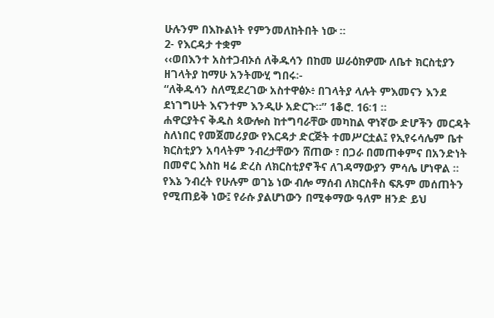ሁሉንም በእኩልነት የምንመለከትበት ነው ።
2- የእርዳታ ተቋም
‹‹ወበእንተ አስተጋብኦሰ ለቅዱሳን በከመ ሠራዕክዎሙ ለቤተ ክርስቲያን ዘገላትያ ከማሁ አንትሙሂ ግበሩ፡-
“ለቅዱሳን ስለሚደረገው አስተዋፅኦ፥ በገላትያ ላሉት ምእመናን እንደ ደነገግሁት እናንተም እንዲሁ አድርጉ።” 1ቆሮ. 16፡1 ።
ሐዋርያትና ቅዱስ ጳውሎስ ከተግባራቸው መካከል ዋነኛው ድሆችን መርዳት ስለነበር የመጀመሪያው የእርዳታ ድርጅት ተመሥርቷል፤ የኢየሩሳሌም ቤተ ክርስቲያን አባላትም ንብረታቸውን ሸጠው ፣ በጋራ በመጠቀምና በአንድነት በመኖር እስከ ዛሬ ድረስ ለክርስቲያኖችና ለገዳማውያን ምሳሌ ሆነዋል ። የእኔ ንብረት የሁሉም ወገኔ ነው ብሎ ማሰብ ለክርስቶስ ፍጹም መሰጠትን የሚጠይቅ ነው፤ የራሱ ያልሆነውን በሚቀማው ዓለም ዘንድ ይህ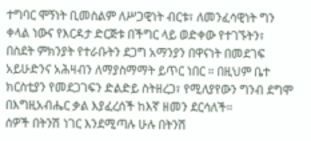ተግባር ሞኝነት ቢመስልም ለሥጋዊነት ብርቱ፣ ለመንፈሳዊነት ግን ቀላል ነውና የእርዳታ ድርጅቱ በችግር ላይ ወድቀው የተገኙትን፣ በስደት ምክንያት የተራቡትን ደጋግ አማንያን በዋናነት በመደገፍ አይሁድንና አሕዛብን ለማያስማማት ይጥር ነበር ። በዚህም ቤተ ክርስቲያን የመደጋገፍን ድልድይ ስትዘረጋ፣ የሚለያየውን ግንብ ደግሞ በእግዚአብሔር ቃል እያፈረሰች ከእኛ ዘመን ደርሳለች።
ሰዎች በትንሽ ነገር እንደሚጣሉ ሁሉ በትንሽ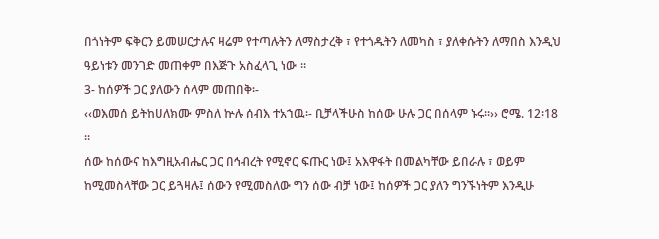በጎነትም ፍቅርን ይመሠርታሉና ዛሬም የተጣሉትን ለማስታረቅ ፣ የተጎዱትን ለመካስ ፣ ያለቀሱትን ለማበስ እንዲህ ዓይነቱን መንገድ መጠቀም በእጅጉ አስፈላጊ ነው ።
3- ከሰዎች ጋር ያለውን ሰላም መጠበቅ፡-
‹‹ወእመሰ ይትከሀለክሙ ምስለ ኵሉ ሰብእ ተአኀዉ፡- ቢቻላችሁስ ከሰው ሁሉ ጋር በሰላም ኑሩ።›› ሮሜ. 12፡18 ።
ሰው ከሰውና ከእግዚአብሔር ጋር በኅብረት የሚኖር ፍጡር ነው፤ አእዋፋት በመልካቸው ይበራሉ ፣ ወይም ከሚመስላቸው ጋር ይጓዛሉ፤ ሰውን የሚመስለው ግን ሰው ብቻ ነው፤ ከሰዎች ጋር ያለን ግንኙነትም እንዲሁ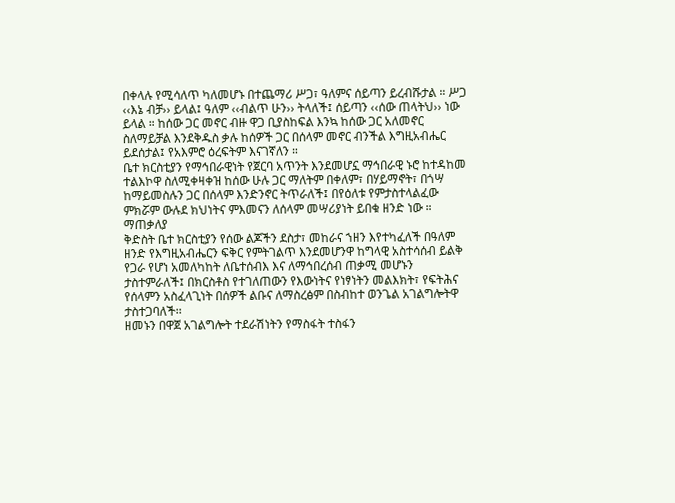በቀላሉ የሚሳለጥ ካለመሆኑ በተጨማሪ ሥጋ፣ ዓለምና ሰይጣን ይረብሹታል ። ሥጋ ‹‹እኔ ብቻ›› ይላል፤ ዓለም ‹‹ብልጥ ሁን›› ትላለች፤ ሰይጣን ‹‹ሰው ጠላትህ›› ነው ይላል ። ከሰው ጋር መኖር ብዙ ዋጋ ቢያስከፍል እንኳ ከሰው ጋር አለመኖር ስለማይቻል እንደቅዱስ ቃሉ ከሰዎች ጋር በሰላም መኖር ብንችል እግዚአብሔር ይደሰታል፤ የአእምሮ ዕረፍትም እናገኛለን ።
ቤተ ክርስቲያን የማኅበራዊነት የጀርባ አጥንት እንደመሆኗ ማኅበራዊ ኑሮ ከተዳከመ ተልእኮዋ ስለሚቀዛቀዝ ከሰው ሁሉ ጋር ማለትም በቀለም፣ በሃይማኖት፣ በጎሣ ከማይመስሉን ጋር በሰላም እንድንኖር ትጥራለች፤ በየዕለቱ የምታስተላልፈው ምክሯም ውሉደ ክህነትና ምእመናን ለሰላም መሣሪያነት ይበቁ ዘንድ ነው ።
ማጠቃለያ
ቅድስት ቤተ ክርስቲያን የሰው ልጆችን ደስታ፣ መከራና ኀዘን እየተካፈለች በዓለም ዘንድ የእግዚአብሔርን ፍቅር የምትገልጥ እንደመሆንዋ ከግላዊ አስተሳሰብ ይልቅ የጋራ የሆነ አመለካከት ለቤተሰብእ እና ለማኅበረሰብ ጠቃሚ መሆኑን ታስተምራለች፤ በክርስቶስ የተገለጠውን የእውነትና የነፃነትን መልእክት፣ የፍትሕና የሰላምን አስፈላጊነት በሰዎች ልቡና ለማስረፅም በስብከተ ወንጌል አገልግሎትዋ ታስተጋባለች፡፡
ዘመኑን በዋጀ አገልግሎት ተደራሽነትን የማስፋት ተስፋን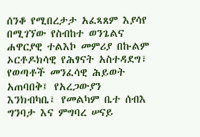ሰንቆ የሚበረታታ አፈጻጸም እያሳየ በሚገኘው የስብከተ ወንጌልና ሐዋርያዊ ተልእኮ መምሪያ በኩልም ኦርቶዶክሳዊ የሕፃናት አስተዳደግ፣ የወጣቶች መንፈሳዊ ሕይወት አጠባበቅ፤ የአረጋውያን እንክብካቤ፣ የመልካም ቤተ ሰብእ ግንባታ እና ምግባረ ሠናይ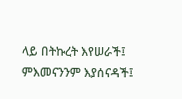ላይ በትኩረት እየሠራች፤ ምእመናንንም እያሰናዳች፤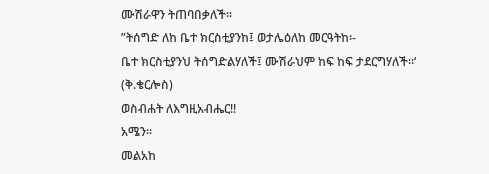ሙሽራዋን ትጠባበቃለች፡፡
”ትሰግድ ለከ ቤተ ክርስቲያንከ፤ ወታሌዕለከ መርዓትከ፡-
ቤተ ክርስቲያንህ ትሰግድልሃለች፤ ሙሽራህም ከፍ ከፍ ታደርግሃለች፡፡‘
(ቅ.ቄርሎስ)
ወስብሐት ለእግዚአብሔር!!
አሜን፡፡
መልአከ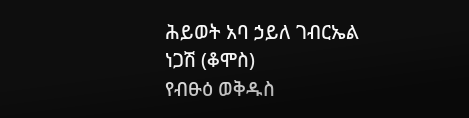ሕይወት አባ ኃይለ ገብርኤል ነጋሽ (ቆሞስ)
የብፁዕ ወቅዱስ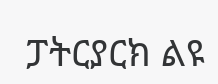ፓትርያርክ ልዩ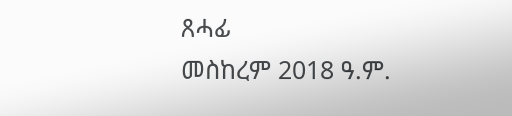ጸሓፊ
መስከረም 2018 ዓ.ም.